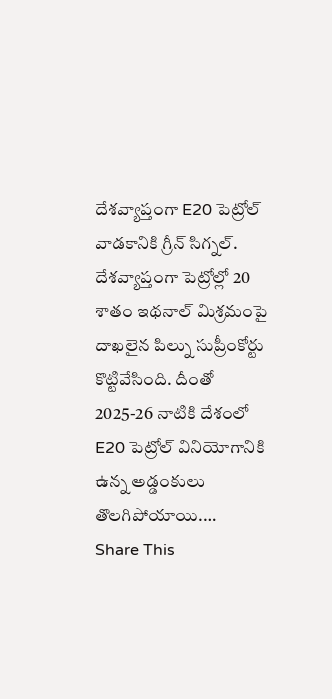దేశవ్యాప్తంగా E20 పెట్రోల్ వాడకానికి గ్రీన్ సిగ్నల్.
దేశవ్యాప్తంగా పెట్రోల్లో 20 శాతం ఇథనాల్ మిశ్రమంపై దాఖలైన పిల్ను సుప్రీంకోర్టు కొట్టివేసింది. దీంతో 2025-26 నాటికి దేశంలో E20 పెట్రోల్ వినియోగానికి ఉన్న అడ్డంకులు తొలగిపోయాయి.…
Share This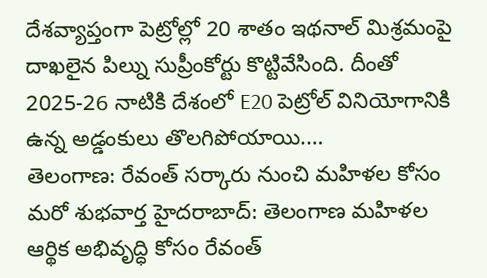దేశవ్యాప్తంగా పెట్రోల్లో 20 శాతం ఇథనాల్ మిశ్రమంపై దాఖలైన పిల్ను సుప్రీంకోర్టు కొట్టివేసింది. దీంతో 2025-26 నాటికి దేశంలో E20 పెట్రోల్ వినియోగానికి ఉన్న అడ్డంకులు తొలగిపోయాయి.…
తెలంగాణ: రేవంత్ సర్కారు నుంచి మహిళల కోసం మరో శుభవార్త హైదరాబాద్: తెలంగాణ మహిళల ఆర్థిక అభివృద్ధి కోసం రేవంత్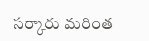సర్కారు మరింత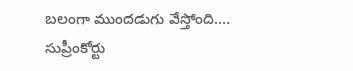బలంగా ముందడుగు వేస్తోంది.…
సుప్రీంకోర్టు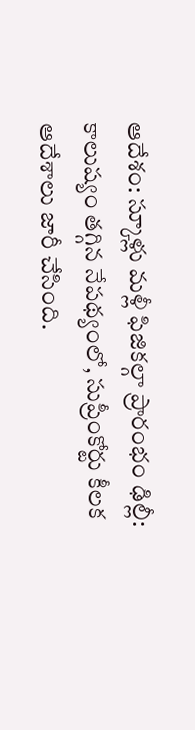ఆదేశం: స్కూళ్లు మళ్లీ ఫిజికల్గా ప్రారంభం ఢిల్లీ: కాలుష్యం తగ్గిన నేపథ్యంలో, సుప్రీంకోర్టు కీలక ఆదేశాలు జారీ చేసింది.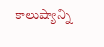కాలుష్యాన్ని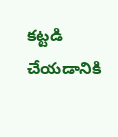కట్టడి చేయడానికి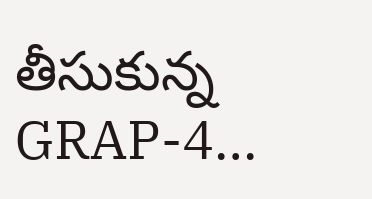తీసుకున్న GRAP-4…